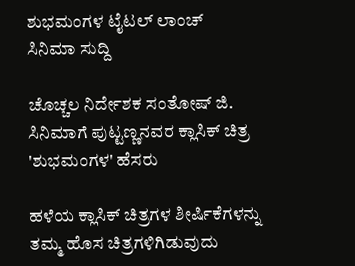ಶುಭಮಂಗಳ ಟೈಟಲ್ ಲಾಂಚ್
ಸಿನಿಮಾ ಸುದ್ದಿ

ಚೊಚ್ಚಲ ನಿರ್ದೇಶಕ ಸಂತೋಷ್ ಜಿ. ಸಿನಿಮಾಗೆ ಪುಟ್ಟಣ್ಣನವರ ಕ್ಲಾಸಿಕ್ ಚಿತ್ರ 'ಶುಭಮಂಗಳ' ಹೆಸರು

ಹಳೆಯ ಕ್ಲಾಸಿಕ್ ಚಿತ್ರಗಳ ಶೀರ್ಷಿಕೆಗಳನ್ನು ತಮ್ಮ ಹೊಸ ಚಿತ್ರಗಳಿಗಿಡುವುದು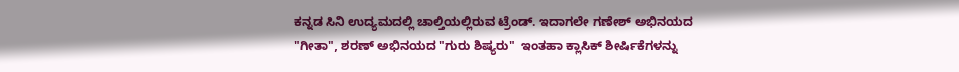ಕನ್ನಡ ಸಿನಿ ಉದ್ಯಮದಲ್ಲಿ ಚಾಲ್ತಿಯಲ್ಲಿರುವ ಟ್ರೆಂಡ್. ಇದಾಗಲೇ ಗಣೇಶ್ ಅಭಿನಯದ "ಗೀತಾ", ಶರಣ್ ಅಭಿನಯದ "ಗುರು ಶಿಷ್ಯರು"  ಇಂತಹಾ ಕ್ಲಾಸಿಕ್ ಶೀರ್ಷಿಕೆಗಳನ್ನು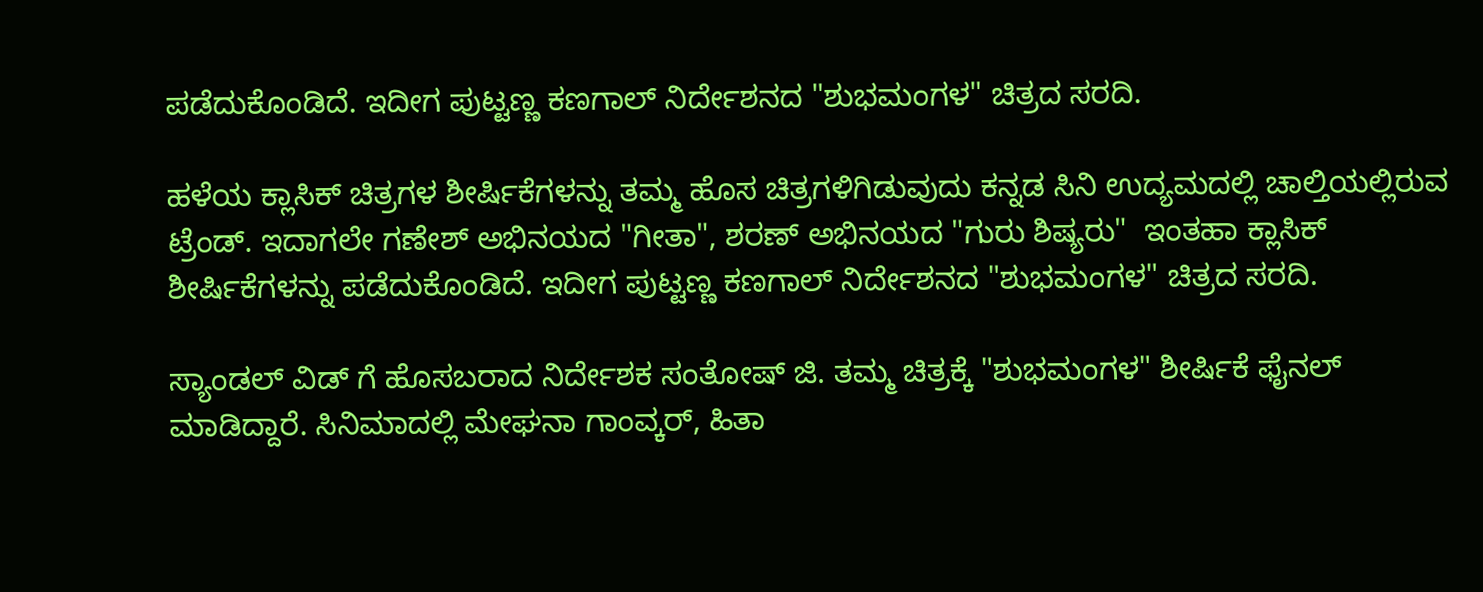ಪಡೆದುಕೊಂಡಿದೆ. ಇದೀಗ ಪುಟ್ಟಣ್ಣ ಕಣಗಾಲ್ ನಿರ್ದೇಶನದ "ಶುಭಮಂಗಳ" ಚಿತ್ರದ ಸರದಿ.

ಹಳೆಯ ಕ್ಲಾಸಿಕ್ ಚಿತ್ರಗಳ ಶೀರ್ಷಿಕೆಗಳನ್ನು ತಮ್ಮ ಹೊಸ ಚಿತ್ರಗಳಿಗಿಡುವುದು ಕನ್ನಡ ಸಿನಿ ಉದ್ಯಮದಲ್ಲಿ ಚಾಲ್ತಿಯಲ್ಲಿರುವ ಟ್ರೆಂಡ್. ಇದಾಗಲೇ ಗಣೇಶ್ ಅಭಿನಯದ "ಗೀತಾ", ಶರಣ್ ಅಭಿನಯದ "ಗುರು ಶಿಷ್ಯರು"  ಇಂತಹಾ ಕ್ಲಾಸಿಕ್ ಶೀರ್ಷಿಕೆಗಳನ್ನು ಪಡೆದುಕೊಂಡಿದೆ. ಇದೀಗ ಪುಟ್ಟಣ್ಣ ಕಣಗಾಲ್ ನಿರ್ದೇಶನದ "ಶುಭಮಂಗಳ" ಚಿತ್ರದ ಸರದಿ.

ಸ್ಯಾಂಡಲ್ ವಿಡ್ ಗೆ ಹೊಸಬರಾದ ನಿರ್ದೇಶಕ ಸಂತೋಷ್ ಜಿ. ತಮ್ಮ ಚಿತ್ರಕ್ಕೆ "ಶುಭಮಂಗಳ" ಶೀರ್ಷಿಕೆ ಫೈನಲ್ ಮಾಡಿದ್ದಾರೆ. ಸಿನಿಮಾದಲ್ಲಿ ಮೇಘನಾ ಗಾಂವ್ಕರ್, ಹಿತಾ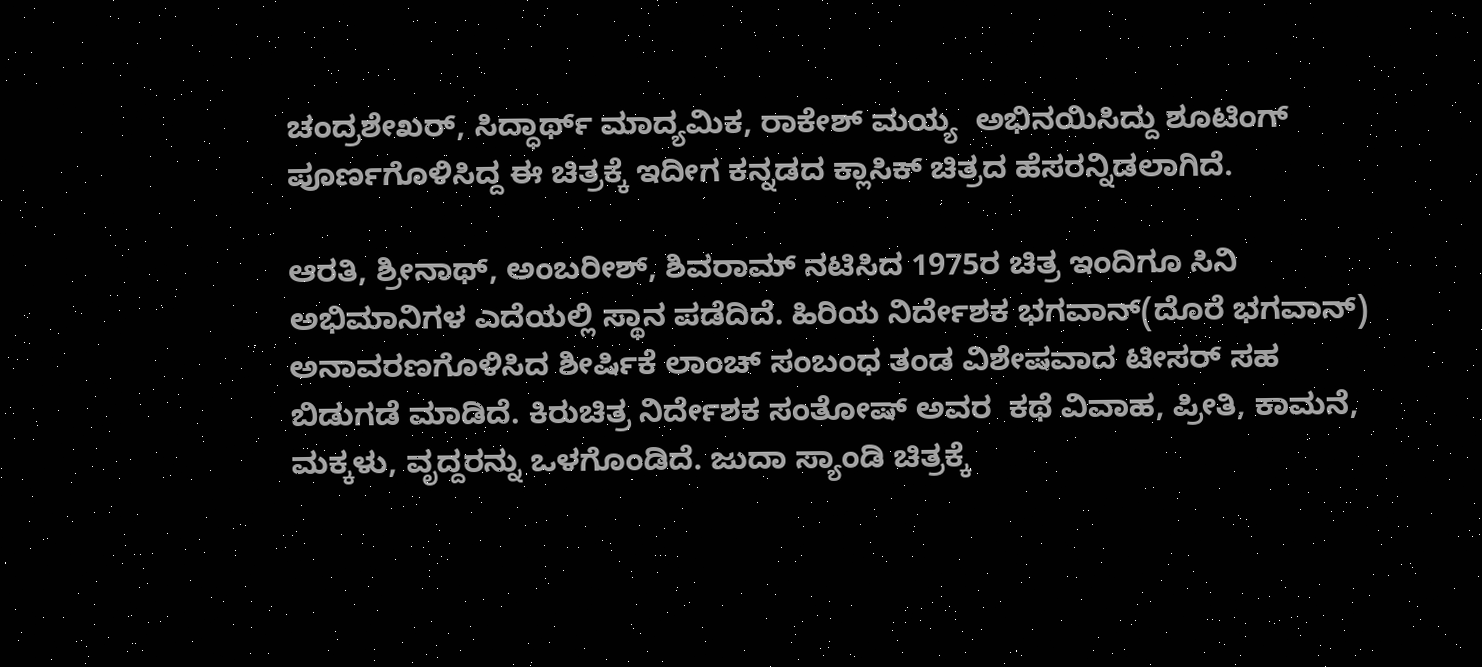ಚಂದ್ರಶೇಖರ್, ಸಿದ್ಧಾರ್ಥ್ ಮಾದ್ಯಮಿಕ, ರಾಕೇಶ್ ಮಯ್ಯ  ಅಭಿನಯಿಸಿದ್ದು ಶೂಟಿಂಗ್ ಪೂರ್ಣಗೊಳಿಸಿದ್ದ ಈ ಚಿತ್ರಕ್ಕೆ ಇದೀಗ ಕನ್ನಡದ ಕ್ಲಾಸಿಕ್ ಚಿತ್ರದ ಹೆಸರನ್ನಿಡಲಾಗಿದೆ.

ಆರತಿ, ಶ್ರೀನಾಥ್, ಅಂಬರೀಶ್, ಶಿವರಾಮ್ ನಟಿಸಿದ 1975ರ ಚಿತ್ರ ಇಂದಿಗೂ ಸಿನಿ ಅಭಿಮಾನಿಗಳ ಎದೆಯಲ್ಲಿ ಸ್ಥಾನ ಪಡೆದಿದೆ. ಹಿರಿಯ ನಿರ್ದೇಶಕ ಭಗವಾನ್(ದೊರೆ ಭಗವಾನ್) ಅನಾವರಣಗೊಳಿಸಿದ ಶೀರ್ಷಿಕೆ ಲಾಂಚ್ ಸಂಬಂಧ ತಂಡ ವಿಶೇಷವಾದ ಟೀಸರ್ ಸಹ ಬಿಡುಗಡೆ ಮಾಡಿದೆ. ಕಿರುಚಿತ್ರ ನಿರ್ದೇಶಕ ಸಂತೋಷ್ ಅವರ  ಕಥೆ ವಿವಾಹ, ಪ್ರೀತಿ, ಕಾಮನೆ, ಮಕ್ಕಳು, ವೃದ್ದರನ್ನು ಒಳಗೊಂಡಿದೆ. ಜುದಾ ಸ್ಯಾಂಡಿ ಚಿತ್ರಕ್ಕೆ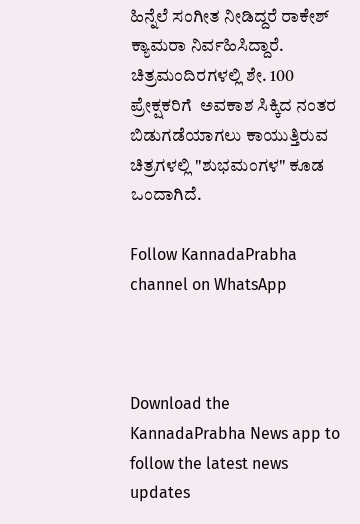ಹಿನ್ನೆಲೆ ಸಂಗೀತ ನೀಡಿದ್ದರೆ ರಾಕೇಶ್ ಕ್ಯಾಮರಾ ನಿರ್ವಹಿಸಿದ್ದಾರೆ. ಚಿತ್ರಮಂದಿರಗಳಲ್ಲಿ ಶೇ. 100 ಪ್ರೇಕ್ಷಕರಿಗೆ  ಅವಕಾಶ ಸಿಕ್ಕಿದ ನಂತರ ಬಿಡುಗಡೆಯಾಗಲು ಕಾಯುತ್ತಿರುವ ಚಿತ್ರಗಳಲ್ಲಿ "ಶುಭಮಂಗಳ" ಕೂಡ ಒಂದಾಗಿದೆ.

Follow KannadaPrabha channel on WhatsApp



Download the KannadaPrabha News app to follow the latest news updates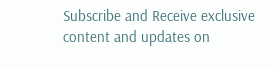Subscribe and Receive exclusive content and updates on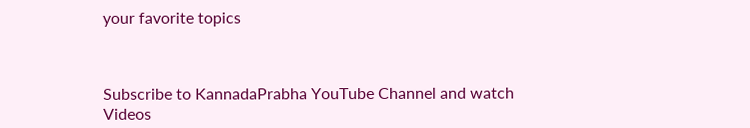your favorite topics



Subscribe to KannadaPrabha YouTube Channel and watch Videos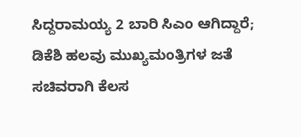ಸಿದ್ದರಾಮಯ್ಯ 2 ಬಾರಿ ಸಿಎಂ ಆಗಿದ್ದಾರೆ; ಡಿಕೆಶಿ ಹಲವು ಮುಖ್ಯಮಂತ್ರಿಗಳ ಜತೆ ಸಚಿವರಾಗಿ ಕೆಲಸ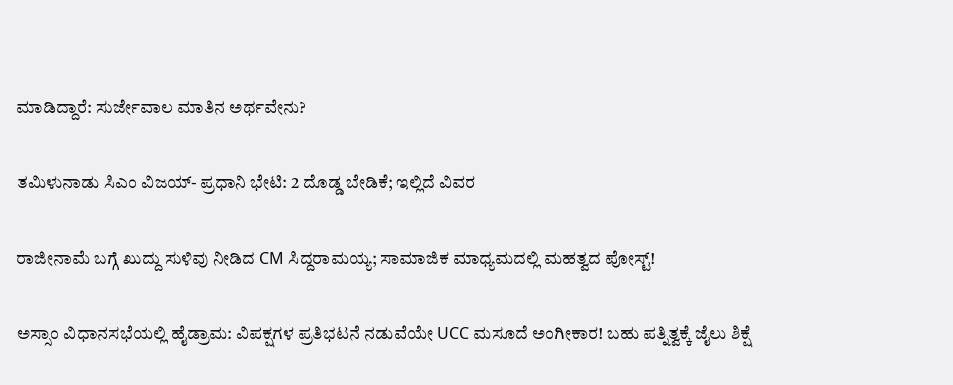ಮಾಡಿದ್ದಾರೆ: ಸುರ್ಜೇವಾಲ ಮಾತಿನ ಅರ್ಥವೇನು?

ತಮಿಳುನಾಡು ಸಿಎಂ ವಿಜಯ್- ಪ್ರಧಾನಿ ಭೇಟಿ: 2 ದೊಡ್ಡ ಬೇಡಿಕೆ; ಇಲ್ಲಿದೆ ವಿವರ

ರಾಜೀನಾಮೆ ಬಗ್ಗೆ ಖುದ್ದು ಸುಳಿವು ನೀಡಿದ CM ಸಿದ್ದರಾಮಯ್ಯ; ಸಾಮಾಜಿಕ ಮಾಧ್ಯಮದಲ್ಲಿ ಮಹತ್ವದ ಪೋಸ್ಟ್!

ಅಸ್ಸಾಂ ವಿಧಾನಸಭೆಯಲ್ಲಿ ಹೈಡ್ರಾಮ: ವಿಪಕ್ಷಗಳ ಪ್ರತಿಭಟನೆ ನಡುವೆಯೇ UCC ಮಸೂದೆ ಅಂಗೀಕಾರ! ಬಹು ಪತ್ನಿತ್ವಕ್ಕೆ ಜೈಲು ಶಿಕ್ಷೆ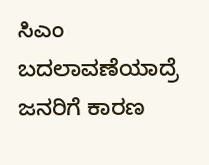ಸಿಎಂ ಬದಲಾವಣೆಯಾದ್ರೆ ಜನರಿಗೆ ಕಾರಣ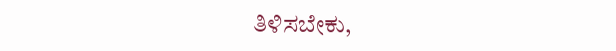ತಿಳಿಸಬೇಕು,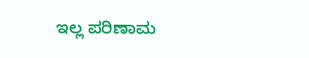ಇಲ್ಲ ಪರಿಣಾಮ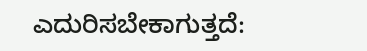ಎದುರಿಸಬೇಕಾಗುತ್ತದೆ: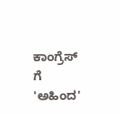ಕಾಂಗ್ರೆಸ್ ಗೆ 'ಅಹಿಂದ'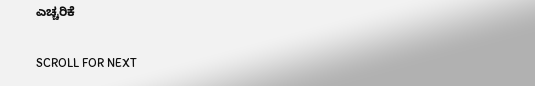ಎಚ್ಚರಿಕೆ

SCROLL FOR NEXT